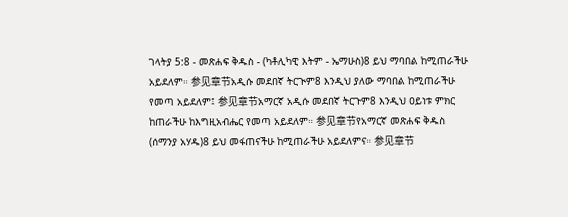ገላትያ 5:8 - መጽሐፍ ቅዱስ - (ካቶሊካዊ እትም - ኤማሁስ)8 ይህ ማባበል ከሚጠራችሁ አይደለም። 参见章节አዲሱ መደበኛ ትርጒም8 እንዲህ ያለው ማባበል ከሚጠራችሁ የመጣ አይደለም፤ 参见章节አማርኛ አዲሱ መደበኛ ትርጉም8 እንዲህ ዐይነቱ ምክር ከጠራችሁ ከእግዚአብሔር የመጣ አይደለም። 参见章节የአማርኛ መጽሐፍ ቅዱስ (ሰማንያ አሃዱ)8 ይህ መፋጠናችሁ ከሚጠራችሁ አይደለምና። 参见章节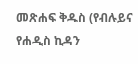መጽሐፍ ቅዱስ (የብሉይና የሐዲስ ኪዳን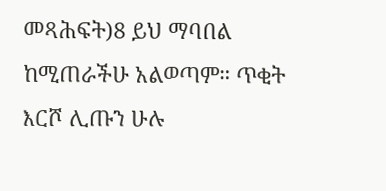መጻሕፍት)8 ይህ ማባበል ከሚጠራችሁ አልወጣም። ጥቂት እርሾ ሊጡን ሁሉ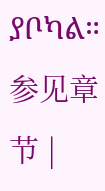ያቦካል። 参见章节 |